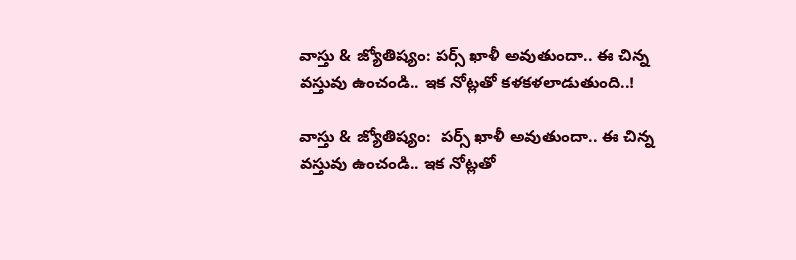వాస్తు & జ్యోతిష్యం: పర్స్ ఖాళీ అవుతుందా.. ఈ చిన్న వస్తువు ఉంచండి.. ఇక నోట్లతో కళకళలాడుతుంది..!

వాస్తు & జ్యోతిష్యం:  పర్స్ ఖాళీ అవుతుందా.. ఈ చిన్న వస్తువు ఉంచండి.. ఇక నోట్లతో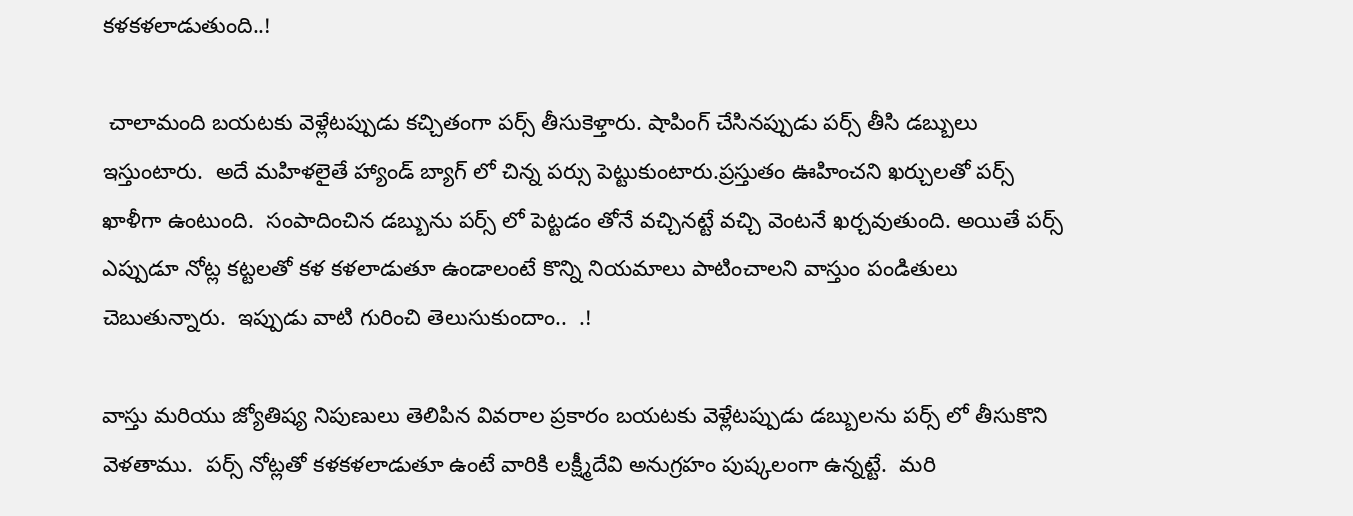కళకళలాడుతుంది..!

 చాలామంది బయటకు వెళ్లేటప్పుడు కచ్చితంగా పర్స్ తీసుకెళ్తారు. షాపింగ్ చేసినప్పుడు పర్స్ తీసి డబ్బులు ఇస్తుంటారు.  అదే మహిళలైతే హ్యాండ్ బ్యాగ్ లో చిన్న పర్సు పెట్టుకుంటారు.ప్రస్తుతం ఊహించని ఖర్చులతో పర్స్ ఖాళీగా ఉంటుంది.  సంపాదించిన డబ్బును పర్స్ లో పెట్టడం తోనే వచ్చినట్టే వచ్చి వెంటనే ఖర్చవుతుంది. అయితే పర్స్ ఎప్పుడూ నోట్ల కట్టలతో కళ కళలాడుతూ ఉండాలంటే కొన్ని నియమాలు పాటించాలని వాస్తుం పండితులు చెబుతున్నారు.  ఇప్పుడు వాటి గురించి తెలుసుకుందాం..  .!

వాస్తు మరియు జ్యోతిష్య నిపుణులు తెలిపిన వివరాల ప్రకారం బయటకు వెళ్లేటప్పుడు డబ్బులను పర్స్ లో తీసుకొని వెళతాము.  పర్స్ నోట్లతో కళకళలాడుతూ ఉంటే వారికి లక్ష్మీదేవి అనుగ్రహం పుష్కలంగా ఉన్నట్టే.  మరి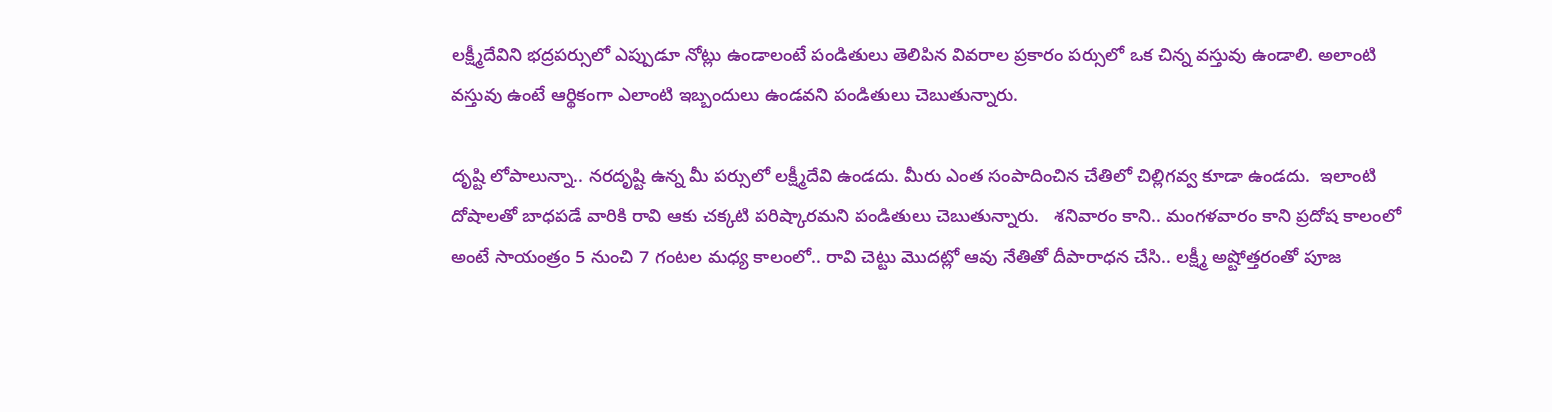లక్ష్మీదేవిని భద్రపర్సులో ఎప్పుడూ నోట్లు ఉండాలంటే పండితులు తెలిపిన వివరాల ప్రకారం పర్సులో ఒక చిన్న వస్తువు ఉండాలి. అలాంటి వస్తువు ఉంటే ఆర్థికంగా ఎలాంటి ఇబ్బందులు ఉండవని పండితులు చెబుతున్నారు.

దృష్టి లోపాలున్నా.. నరదృష్టి ఉన్న మీ పర్సులో లక్ష్మీదేవి ఉండదు. మీరు ఎంత సంపాదించిన చేతిలో చిల్లిగవ్వ కూడా ఉండదు.  ఇలాంటి దోషాలతో బాధపడే వారికి రావి ఆకు చక్కటి పరిష్కారమని పండితులు చెబుతున్నారు.   శనివారం కాని.. మంగళవారం కాని ప్రదోష కాలంలో అంటే సాయంత్రం 5 నుంచి 7 గంటల మధ్య కాలంలో.. రావి చెట్టు మొదట్లో ఆవు నేతితో దీపారాధన చేసి.. లక్ష్మీ అష్టోత్తరంతో పూజ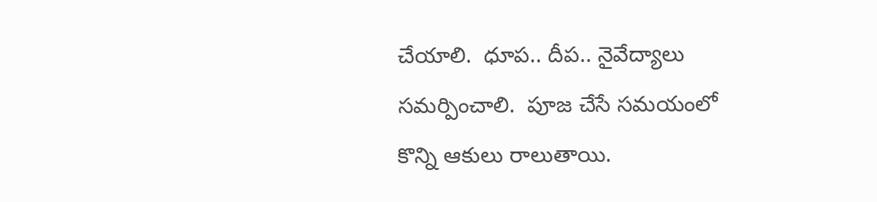చేయాలి.  ధూప.. దీప.. నైవేద్యాలు సమర్పించాలి.  పూజ చేసే సమయంలో కొన్ని ఆకులు రాలుతాయి.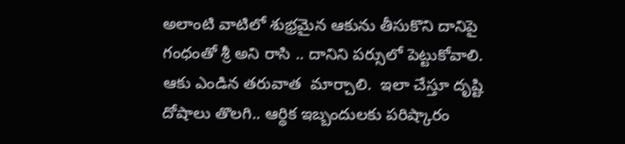అలాంటి వాటిలో శుభ్రమైన ఆకును తీసుకొని దానిపై గంధంతో శ్రీ అని రాసి .. దానిని పర్సులో పెట్టుకోవాలి.  ఆకు ఎండిన తరువాత  మార్చాలి.  ఇలా చేస్తూ దృష్టి దోషాలు తొలగి.. ఆర్థిక ఇబ్బందులకు పరిష్కారం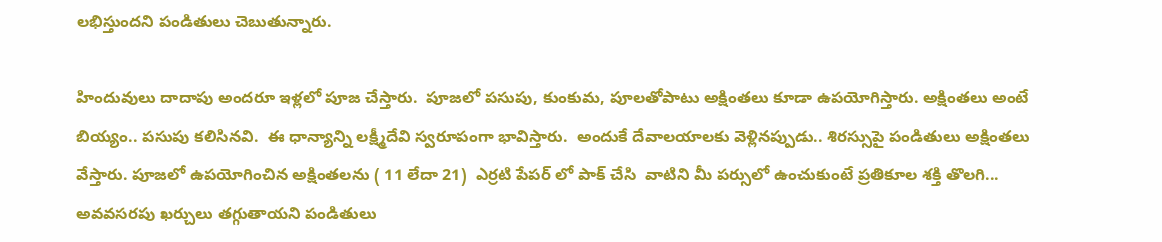లభిస్తుందని పండితులు చెబుతున్నారు.

హిందువులు దాదాపు అందరూ ఇళ్లలో పూజ చేస్తారు.  పూజలో పసుపు, కుంకుమ, పూలతోపాటు అక్షింతలు కూడా ఉపయోగిస్తారు. అక్షింతలు అంటే బియ్యం.. పసుపు కలిసినవి.  ఈ ధాన్యాన్ని లక్ష్మీదేవి స్వరూపంగా భావిస్తారు.  అందుకే దేవాలయాలకు వెళ్లినప్పుడు.. శిరస్సుపై పండితులు అక్షింతలు వేస్తారు. పూజలో ఉపయోగించిన అక్షింతలను ( 11 లేదా 21)  ఎర్రటి పేపర్ లో పాక్ చేసి  వాటిని మీ పర్సులో ఉంచుకుంటే ప్రతికూల శక్తి తొలగి... అవవసరపు ఖర్చులు తగ్గుతాయని పండితులు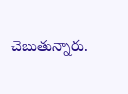చెబుతున్నారు.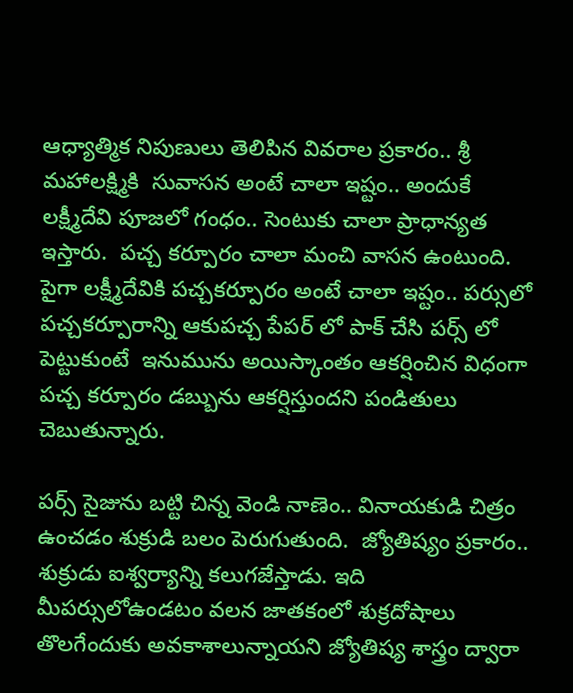ఆధ్యాత్మిక నిపుణులు తెలిపిన వివరాల ప్రకారం.. శ్రీ మహాలక్ష్మికి  సువాసన అంటే చాలా ఇష్టం.. అందుకే లక్ష్మీదేవి పూజలో గంధం.. సెంటుకు చాలా ప్రాధాన్యత ఇస్తారు.  పచ్చ కర్పూరం చాలా మంచి వాసన ఉంటుంది.  పైగా లక్ష్మీదేవికి పచ్చకర్పూరం అంటే చాలా ఇష్టం.. పర్సులో పచ్చకర్పూరాన్ని ఆకుపచ్చ పేపర్ లో పాక్ చేసి పర్స్ లో పెట్టుకుంటే  ఇనుమును అయిస్కాంతం ఆకర్షించిన విధంగా పచ్చ కర్పూరం డబ్బును ఆకర్షిస్తుందని పండితులు చెబుతున్నారు.

పర్స్ సైజును బట్టి చిన్న వెండి నాణెం.. వినాయకుడి చిత్రం ఉంచడం శుక్రుడి బలం పెరుగుతుంది.  జ్యోతిష్యం ప్రకారం.. శుక్రుడు ఐశ్వర్యాన్ని కలుగజేస్తాడు. ఇది మీపర్సులోఉండటం వలన జాతకంలో శుక్రదోషాలు తొలగేందుకు అవకాశాలున్నాయని జ్యోతిష్య శాస్త్రం ద్వారా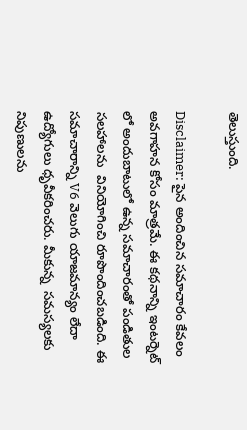తెలుస్తుంది.

Disclaimer: పైన అందించిన సమాచారం కేవలం అవగాహన కోసం మాత్రమే. ఈ కథనాన్ని ఇంటర్నెట్ లో అందుబాటులో ఉన్న సమాచారంతో పండితుల సలహాలను  వినియోగించి రూపొందించబడింది. ఈ సమాచారాన్ని V6 వెలుగు యాజమాన్యం లేదా ఉద్యోగులు ధృవీకరించరు. మీకున్న  సమస్యలకు  నిపుణులను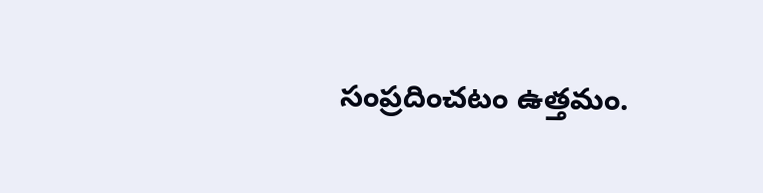సంప్రదించటం ఉత్తమం.